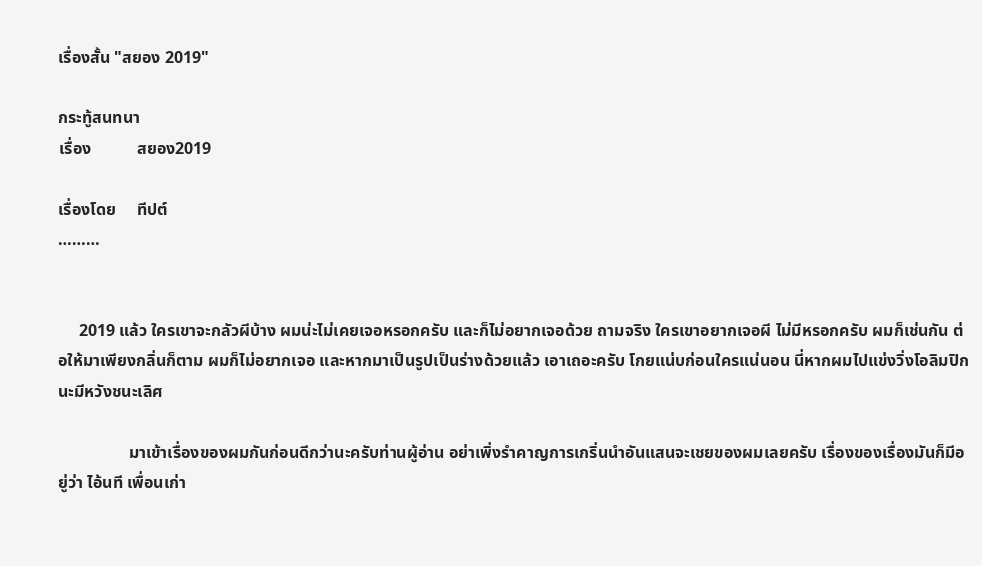เรื่องสั้น "สยอง 2019"

กระทู้สนทนา
เรื่อง           สยอง2019

เรื่องโดย     ทีปต์
………


     2019 แล้ว ใครเขาจะกลัวผีบ้าง ผมน่ะไม่เคยเจอหรอกครับ และก็ไม่อยากเจอด้วย ถามจริง ใครเขาอยากเจอผี ไม่มีหรอกครับ ผมก็เช่นกัน ต่อให้มาเพียงกลิ่นก็ตาม ผมก็ไม่อยากเจอ และหากมาเป็นรูปเป็นร่างด้วยแล้ว เอาเถอะครับ โกยแน่บก่อนใครแน่นอน นี่หากผมไปแข่งวิ่งโอลิมปิกนะมีหวังชนะเลิศ

                 มาเข้าเรื่องของผมกันก่อนดีกว่านะครับท่านผู้อ่าน อย่าเพิ่งรำคาญการเกริ่นนำอันแสนจะเชยของผมเลยครับ เรื่องของเรื่องมันก็มีอยู่ว่า ไอ้นที เพื่อนเก่า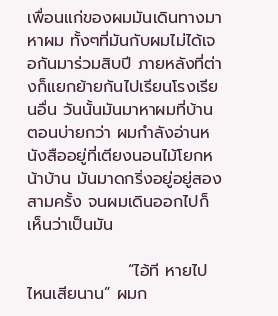เพื่อนแก่ของผมมันเดินทางมาหาผม ทั้งๆที่มันกับผมไม่ได้เจอกันมาร่วมสิบปี ภายหลังที่ต่างก็แยกย้ายกันไปเรียนโรงเรียนอื่น วันนั้นมันมาหาผมที่บ้านตอนบ่ายกว่า ผมกำลังอ่านหนังสืออยู่ที่เตียงนอนไม้โยกหน้าบ้าน มันมาดกริ่งอยู่อยู่สองสามครั้ง จนผมเดินออกไปก็เห็นว่าเป็นมัน

                 “ไอ้ที หายไปไหนเสียนาน” ผมก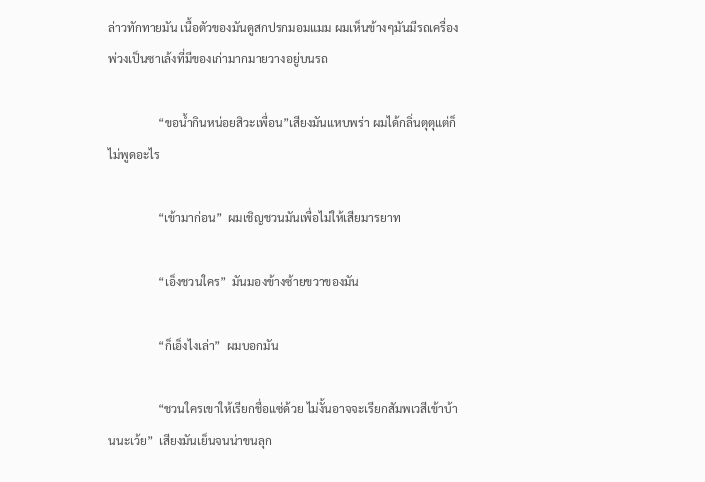ล่าวทักทายมัน เนื้อตัวของมันดูสกปรกมอมแมม ผมเห็นข้างๆมันมีรถเครื่องพ่วงเป็นซาเล้งที่มีของเก่ามากมายวางอยู่บนรถ

                 “ขอน้ำกินหน่อยสิวะเพื่อน”เสียงมันแหบพร่า ผมได้กลิ่นตุตุแต่ก็ไม่พูดอะไร

                 “เข้ามาก่อน”  ผมเชิญชวนมันเพื่อไม่ให้เสียมารยาท

                 “เอ็งชวนใคร”  มันมองข้างซ้ายขวาของมัน

                 “ก็เอ็งไงเล่า”  ผมบอกมัน

                 “ชวนใครเขาให้เรียกชื่อแซ่ด้วย ไม่งั้นอาจจะเรียกสัมพเวสีเข้าบ้านนะเว้ย”  เสียงมันเย็นจนน่าขนลุก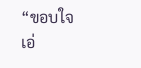“ขอบใจ เอ่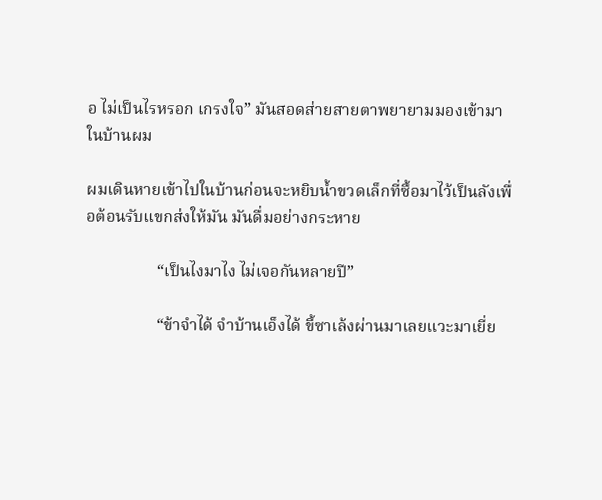อ ไม่เป็นไรหรอก เกรงใจ” มันสอดส่ายสายตาพยายามมองเข้ามาในบ้านผม

ผมเดินหายเข้าไปในบ้านก่อนจะหยิบน้ำขวดเล็กที่ซื้อมาไว้เป็นลังเพื่อต้อนรับแขกส่งให้มัน มันดื่มอย่างกระหาย

                 “เป็นไงมาไง ไม่เจอกันหลายปี”

                 “ข้าจำได้ จำบ้านเอ็งได้ ขี้ซาเล้งผ่านมาเลยแวะมาเยี่ย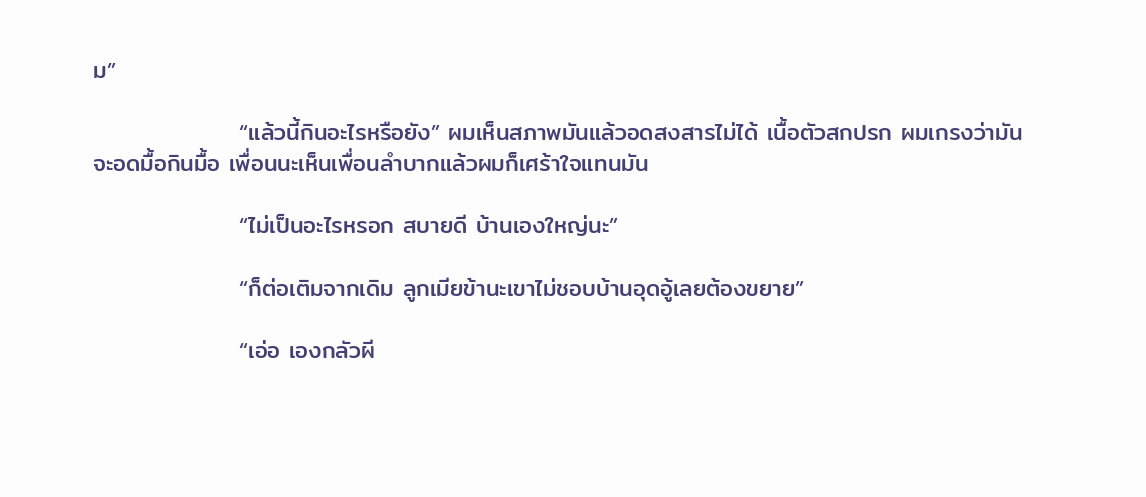ม”

                 “แล้วนี้กินอะไรหรือยัง” ผมเห็นสภาพมันแล้วอดสงสารไม่ได้ เนื้อตัวสกปรก ผมเกรงว่ามันจะอดมื้อกินมื้อ เพื่อนนะเห็นเพื่อนลำบากแล้วผมก็เศร้าใจแทนมัน

                 “ไม่เป็นอะไรหรอก สบายดี บ้านเองใหญ่นะ”

                 “ก็ต่อเติมจากเดิม ลูกเมียข้านะเขาไม่ชอบบ้านอุดอู้เลยต้องขยาย”

                 “เอ่อ เองกลัวผี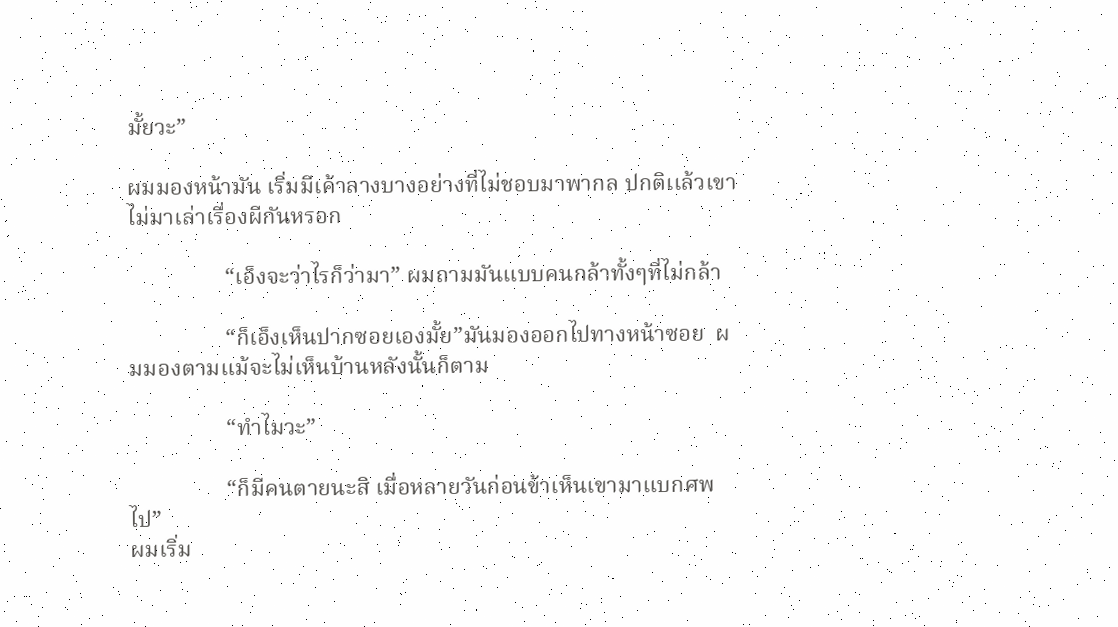มั้ยวะ”

ผมมองหน้ามัน เริ่มมีเค้าลางบางอย่างที่ไม่ชอบมาพากล ปกติเเล้วเขาไม่มาเล่าเรื่องผีกันหรอก

                 “เอ็งจะว่าไรก็ว่ามา” ผมถามมันแบบคนกล้าทั้งๆที่ไม่กล้า

                 “ก็เอ็งเห็นปากซอยเองมั้ย”มันมองออกไปทางหน้าซอย  ผมมองตามแม้จะไม่เห็นบ้านหลังนั้นก็ตาม

                 “ทำไมวะ”

                 “ก็มีคนตายนะสิ เมื่อหลายวันก่อนข้าเห็นเขามาแบกศพไป”
ผมเริ่ม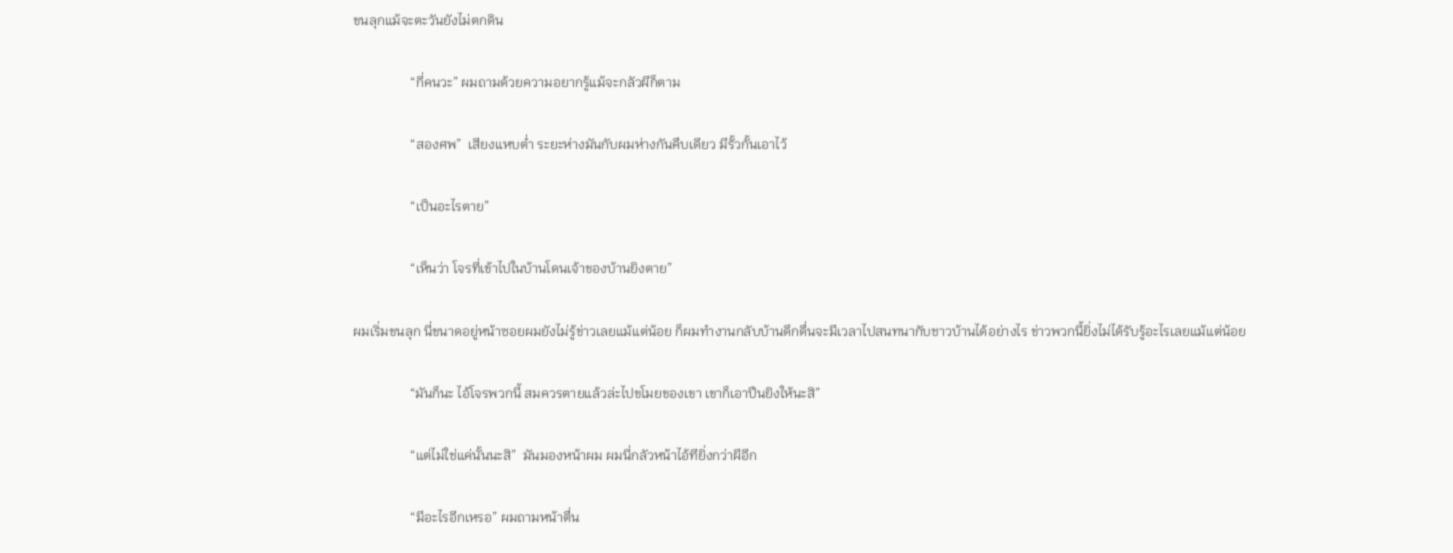ขนลุกแม้จะตะวันยังไม่ตกดิน

                 “กี่คนวะ” ผมถามด้วยความอยากรู้แม้จะกลัวผีก็ตาม

                 “สองศพ”  เสียงแหบต่ำ ระยะห่างมันกับผมห่างกันคืบเดียว มีรั้วกั้นเอาไว้

                 “เป็นอะไรตาย”

                 “เห็นว่า โจรที่เข้าไปในบ้านโดนเจ้าของบ้านยิงตาย”

ผมเริ่มขนลุก นี่ขนาดอยู่หน้าซอยผมยังไม่รู้ข่าวเลยแม้แต่น้อย ก็ผมทำงานกลับบ้านดึกดื่นจะมีเวลาไปสนทนากับชาวบ้านได้อย่างไร ข่าวพวกนี้ยิ่งไม่ได้รับรู้อะไรเลยแม้แต่น้อย

                 “มันก็นะ ไอ้โจรพวกนี้ สมควรตายแล้วล่ะไปขโมยของเขา เขาก็เอาปืนยิงให้นะสิ”

                 “แต่ไม่ใช่แค่นั้นนะสิ”  มันมองหน้าผม ผมนี่กลัวหน้าไอ้ทียิ่งกว่าผีอีก

                 “มีอะไรอีกเหรอ” ผมถามหน้าตื่น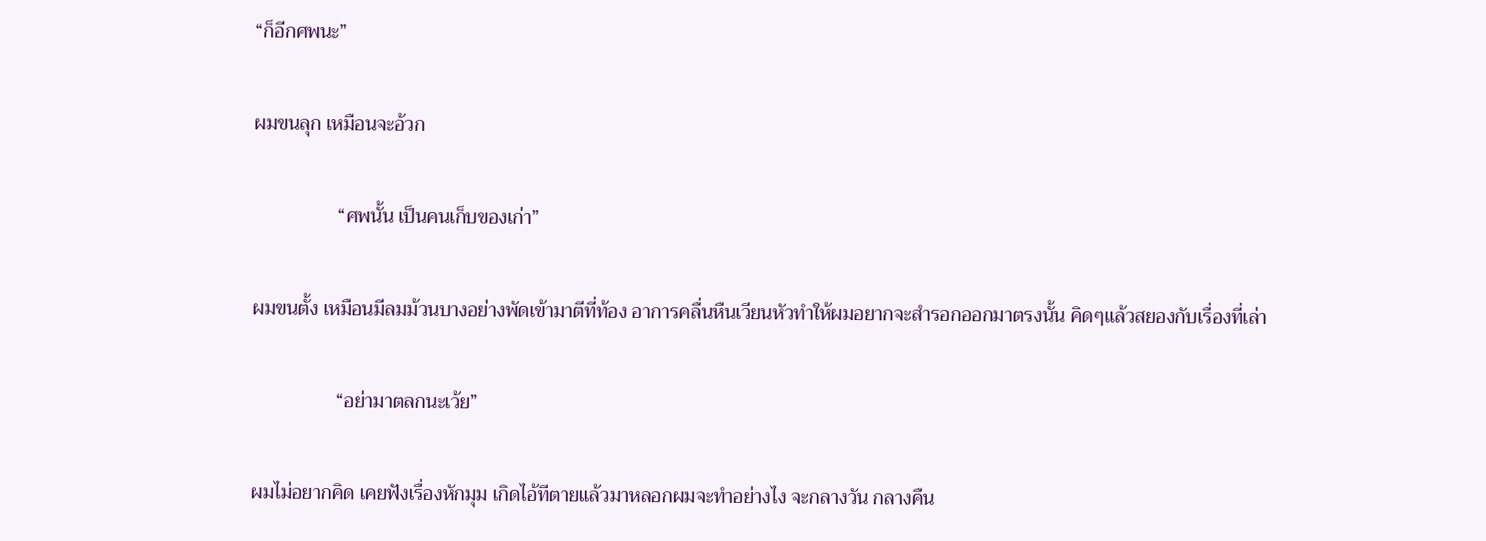“ก็อีกศพนะ”

ผมขนลุก เหมือนจะอ้วก

                 “ศพนั้น เป็นคนเก็บของเก่า”

ผมขนตั้ง เหมือนมีลมม้วนบางอย่างพัดเข้ามาตีที่ท้อง อาการคลื่นหืนเวียนหัวทำให้ผมอยากจะสำรอกออกมาตรงนั้น คิดๆแล้วสยองกับเรื่องที่เล่า

                 “อย่ามาตลกนะเว้ย”

ผมไม่อยากคิด เคยฟังเรื่องหักมุม เกิดไอ้ทีตายแล้วมาหลอกผมจะทำอย่างไง จะกลางวัน กลางคืน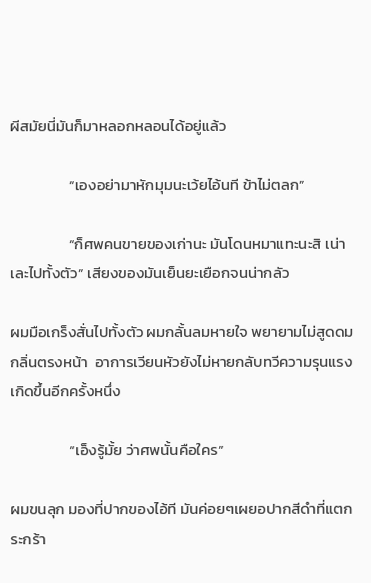ผีสมัยนี่มันก็มาหลอกหลอนได้อยู่แล้ว

                 “เองอย่ามาหักมุมนะเว้ยไอ้นที ข้าไม่ตลก”

                 “ก็ศพคนขายของเก่านะ มันโดนหมาแทะนะสิ เน่าเละไปทั้งตัว” เสียงของมันเย็นยะเยือกจนน่ากลัว

ผมมือเกร็งสั่นไปทั้งตัว ผมกลั้นลมหายใจ พยายามไม่สูดดมกลิ่นตรงหน้า  อาการเวียนหัวยังไม่หายกลับทวีความรุนแรงเกิดขึ้นอีกครั้งหนึ่ง

                 “เอ็งรู้มั้ย ว่าศพนั้นคือใคร”

ผมขนลุก มองที่ปากของไอ้ที มันค่อยๆเผยอปากสีดำที่แตกระกร้า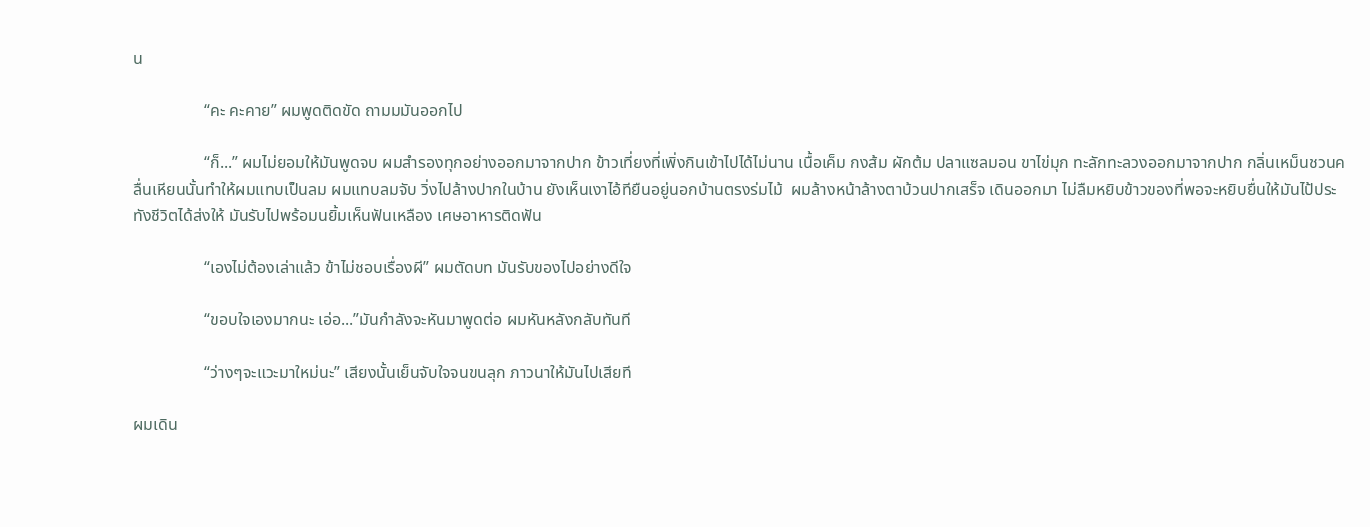น

                 “คะ คะคาย” ผมพูดติดขัด ถามมมันออกไป

                 “ก็...” ผมไม่ยอมให้มันพูดจบ ผมสำรองทุกอย่างออกมาจากปาก ข้าวเที่ยงที่เพิ่งกินเข้าไปได้ไม่นาน เนื้อเค็ม กงส้ม ผักต้ม ปลาแซลมอน ขาไข่มุก ทะลักทะลวงออกมาจากปาก กลิ่นเหม็นชวนคลื่นเหียนนั้นทำให้ผมแทบเป็นลม ผมแทบลมจับ วิ่งไปล้างปากในบ้าน ยังเห็นเงาไอ้ทียืนอยู่นอกบ้านตรงร่มไม้  ผมล้างหน้าล้างตาบ้วนปากเสร็จ เดินออกมา ไม่ลืมหยิบข้าวของที่พอจะหยิบยื่นให้มันไป้ประทังชีวิตได้ส่งให้ มันรับไปพร้อมนยิ้มเห็นฟันเหลือง เศษอาหารติดฟัน

                 “เองไม่ต้องเล่าแล้ว ข้าไม่ชอบเรื่องผี” ผมตัดบท มันรับของไปอย่างดีใจ

                 “ขอบใจเองมากนะ เอ่อ...”มันกำลังจะหันมาพูดต่อ ผมหันหลังกลับทันที

                 “ว่างๆจะแวะมาใหม่นะ” เสียงนั้นเย็นจับใจจนขนลุก ภาวนาให้มันไปเสียที

ผมเดิน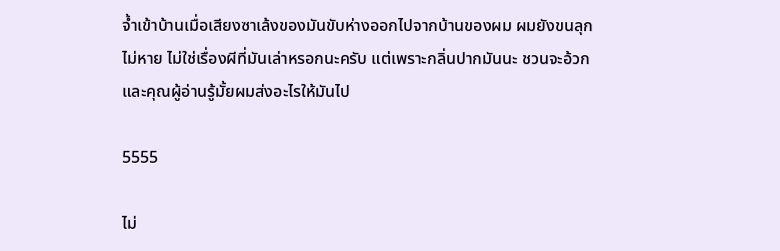จ้ำเข้าบ้านเมื่อเสียงซาเล้งของมันขับห่างออกไปจากบ้านของผม ผมยังขนลุกไม่หาย ไม่ใช่เรื่องผีที่มันเล่าหรอกนะครับ แต่เพราะกลิ่นปากมันนะ ชวนจะอ้วก และคุณผู้อ่านรู้มั้ยผมส่งอะไรให้มันไป

5555

ไม่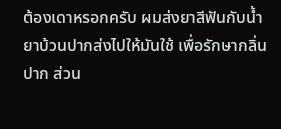ต้องเดาหรอกครับ ผมส่งยาสีฟันกับน้ำยาบ้วนปากส่งไปให้มันใช้ เพื่อรักษากลิ่นปาก ส่วน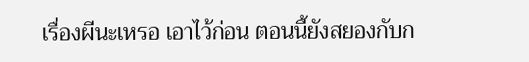เรื่องผีนะเหรอ เอาไว้ก่อน ตอนนี้ยังสยองกับก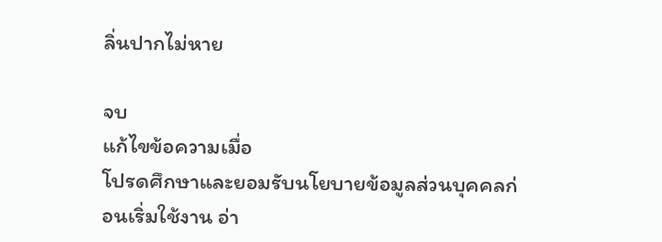ลิ่นปากไม่หาย

จบ
แก้ไขข้อความเมื่อ
โปรดศึกษาและยอมรับนโยบายข้อมูลส่วนบุคคลก่อนเริ่มใช้งาน อ่า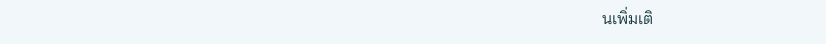นเพิ่มเติ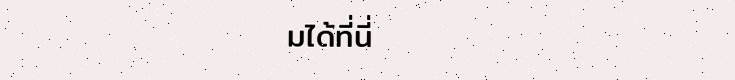มได้ที่นี่